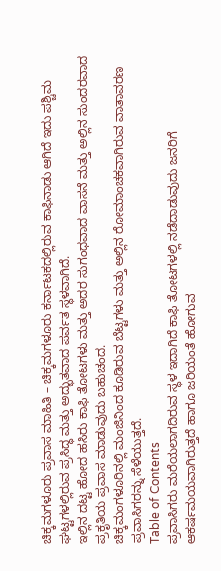ಚಿಕ್ಕಮಗಳೂರು ಪ್ರವಾಸ ಮಾಹಿತಿ – ಚಿಕ್ಕಮಗಳೂರು ಕರ್ನಾಟಕದಲ್ಲಿರುವ ಕಾಫಿನಾಡು ಆಗಿದೆ ಇದು ಪಶ್ಚಿಮ ಘಟ್ಟಗಳಲ್ಲಿರುವ ಪ್ರಸಿದ್ಧ ಮತ್ತು ಅದ್ಭುತವಾದ ಪರ್ವತ ಸ್ಥಳವಾಗಿದೆ.
ಇಲ್ಲಿನ ದಟ್ಟ ಹೋದ ಹಸಿರು ಕಾಫಿ ತೋಟಗಳು ಮತ್ತು ಅದರ ಸುಗಂಧವಾದ ವಾಸನೆ ಮತ್ತು ಅಲ್ಲಿನ ಸುಂದರವಾದ ಪ್ರಕೃತಿಯ ಪ್ರವಾಸ ಮಾಡುವುದು ಬಹುಚಂದ.
ಚಿಕ್ಕಮಂಗಳೂರಿನಲ್ಲಿ ಮಂಜಿನಿಂದ ಕೂಡಿರುವ ಬೆಟ್ಟಗಳು ಮತ್ತು ಅಲ್ಲಿನ ರೋಮಾಂಚಕವಾಗಿರುವ ವಾತಾವರಣ ಪ್ರವಾಸಿಗರನ್ನು ಸೆಳೆಯುತ್ತದೆ.
Table of Contents
ಪ್ರವಾಸಿಗರು ಮರೆಯಲಾಗದಿರುವ ಸ್ಥಳ ಇದಾಗಿದೆ ಕಾಫಿ ತೋಟಗಳಲ್ಲಿ ನಡೆದಾಡುವುದು ಜನರಿಗೆ ಆಕರ್ಷಮಯವಾಗಿರುತ್ತದೆ ಹಾಗೂ ಜರಿಯಂತೆ ಹೋಗುವ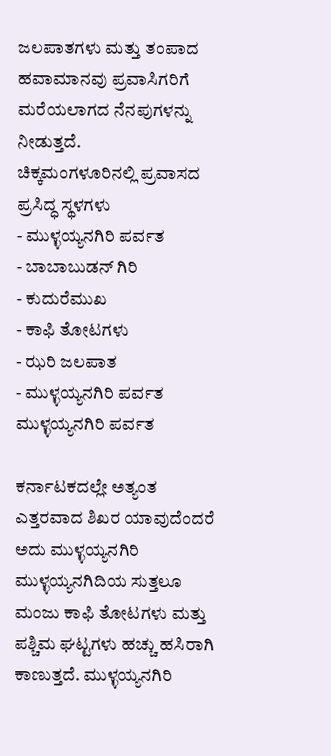ಜಲಪಾತಗಳು ಮತ್ತು ತಂಪಾದ ಹವಾಮಾನವು ಪ್ರವಾಸಿಗರಿಗೆ ಮರೆಯಲಾಗದ ನೆನಪುಗಳನ್ನು ನೀಡುತ್ತದೆ.
ಚಿಕ್ಕಮಂಗಳೂರಿನಲ್ಲಿ ಪ್ರವಾಸದ ಪ್ರಸಿದ್ಧ ಸ್ಥಳಗಳು
- ಮುಳ್ಳಯ್ಯನಗಿರಿ ಪರ್ವತ
- ಬಾಬಾಬುಡನ್ ಗಿರಿ
- ಕುದುರೆಮುಖ
- ಕಾಫಿ ತೋಟಗಳು
- ಝರಿ ಜಲಪಾತ
- ಮುಳ್ಳಯ್ಯನಗಿರಿ ಪರ್ವತ
ಮುಳ್ಳಯ್ಯನಗಿರಿ ಪರ್ವತ

ಕರ್ನಾಟಕದಲ್ಲೇ ಅತ್ಯಂತ ಎತ್ತರವಾದ ಶಿಖರ ಯಾವುದೆಂದರೆ ಅದು ಮುಳ್ಳಯ್ಯನಗಿರಿ
ಮುಳ್ಳಯ್ಯನಗಿದಿಯ ಸುತ್ತಲೂ ಮಂಜು ಕಾಫಿ ತೋಟಗಳು ಮತ್ತು ಪಶ್ಚಿಮ ಘಟ್ಟಗಳು ಹಚ್ಚು ಹಸಿರಾಗಿ ಕಾಣುತ್ತದೆ. ಮುಳ್ಳಯ್ಯನಗಿರಿ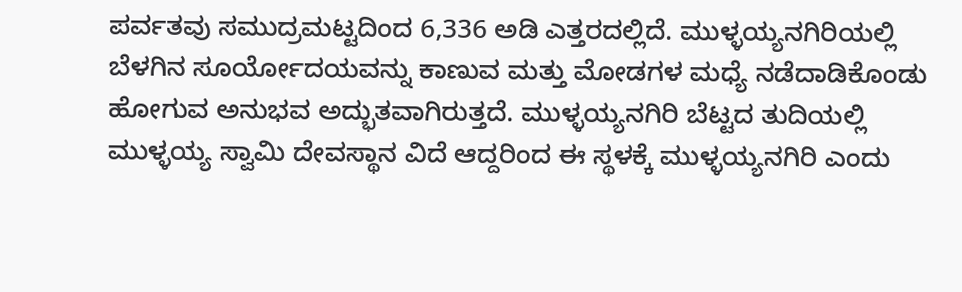ಪರ್ವತವು ಸಮುದ್ರಮಟ್ಟದಿಂದ 6,336 ಅಡಿ ಎತ್ತರದಲ್ಲಿದೆ. ಮುಳ್ಳಯ್ಯನಗಿರಿಯಲ್ಲಿ ಬೆಳಗಿನ ಸೂರ್ಯೋದಯವನ್ನು ಕಾಣುವ ಮತ್ತು ಮೋಡಗಳ ಮಧ್ಯೆ ನಡೆದಾಡಿಕೊಂಡು ಹೋಗುವ ಅನುಭವ ಅದ್ಭುತವಾಗಿರುತ್ತದೆ. ಮುಳ್ಳಯ್ಯನಗಿರಿ ಬೆಟ್ಟದ ತುದಿಯಲ್ಲಿ ಮುಳ್ಳಯ್ಯ ಸ್ವಾಮಿ ದೇವಸ್ಥಾನ ವಿದೆ ಆದ್ದರಿಂದ ಈ ಸ್ಥಳಕ್ಕೆ ಮುಳ್ಳಯ್ಯನಗಿರಿ ಎಂದು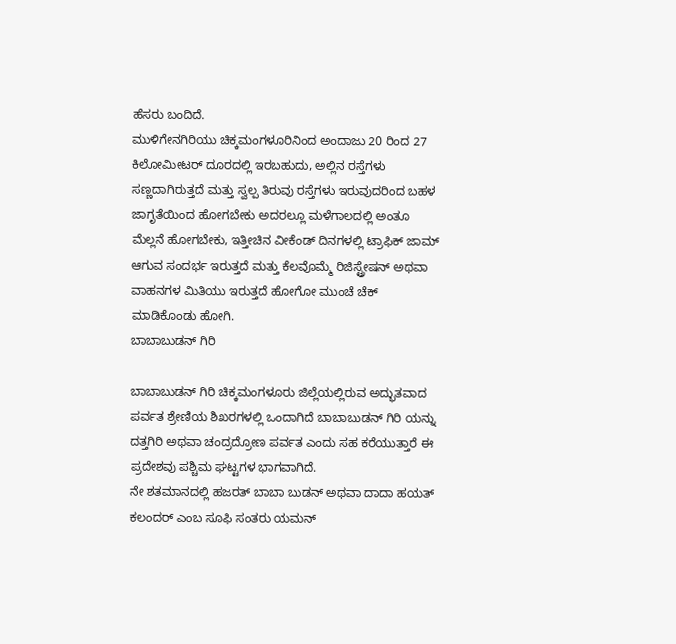ಹೆಸರು ಬಂದಿದೆ.
ಮುಳಿಗೇನಗಿರಿಯು ಚಿಕ್ಕಮಂಗಳೂರಿನಿಂದ ಅಂದಾಜು 20 ರಿಂದ 27 ಕಿಲೋಮೀಟರ್ ದೂರದಲ್ಲಿ ಇರಬಹುದು, ಅಲ್ಲಿನ ರಸ್ತೆಗಳು ಸಣ್ಣದಾಗಿರುತ್ತದೆ ಮತ್ತು ಸ್ವಲ್ಪ ತಿರುವು ರಸ್ತೆಗಳು ಇರುವುದರಿಂದ ಬಹಳ ಜಾಗೃತೆಯಿಂದ ಹೋಗಬೇಕು ಅದರಲ್ಲೂ ಮಳೆಗಾಲದಲ್ಲಿ ಅಂತೂ ಮೆಲ್ಲನೆ ಹೋಗಬೇಕು, ಇತ್ತೀಚಿನ ವೀಕೆಂಡ್ ದಿನಗಳಲ್ಲಿ ಟ್ರಾಫಿಕ್ ಜಾಮ್ ಆಗುವ ಸಂದರ್ಭ ಇರುತ್ತದೆ ಮತ್ತು ಕೆಲವೊಮ್ಮೆ ರಿಜಿಸ್ಟ್ರೇಷನ್ ಅಥವಾ ವಾಹನಗಳ ಮಿತಿಯು ಇರುತ್ತದೆ ಹೋಗೋ ಮುಂಚೆ ಚೆಕ್ ಮಾಡಿಕೊಂಡು ಹೋಗಿ.
ಬಾಬಾಬುಡನ್ ಗಿರಿ

ಬಾಬಾಬುಡನ್ ಗಿರಿ ಚಿಕ್ಕಮಂಗಳೂರು ಜಿಲ್ಲೆಯಲ್ಲಿರುವ ಅದ್ಭುತವಾದ ಪರ್ವತ ಶ್ರೇಣಿಯ ಶಿಖರಗಳಲ್ಲಿ ಒಂದಾಗಿದೆ ಬಾಬಾಬುಡನ್ ಗಿರಿ ಯನ್ನು ದತ್ತಗಿರಿ ಅಥವಾ ಚಂದ್ರದ್ರೋಣ ಪರ್ವತ ಎಂದು ಸಹ ಕರೆಯುತ್ತಾರೆ ಈ ಪ್ರದೇಶವು ಪಶ್ಚಿಮ ಘಟ್ಟಗಳ ಭಾಗವಾಗಿದೆ.
ನೇ ಶತಮಾನದಲ್ಲಿ ಹಜರತ್ ಬಾಬಾ ಬುಡನ್ ಅಥವಾ ದಾದಾ ಹಯತ್ ಕಲಂದರ್ ಎಂಬ ಸೂಫಿ ಸಂತರು ಯಮನ್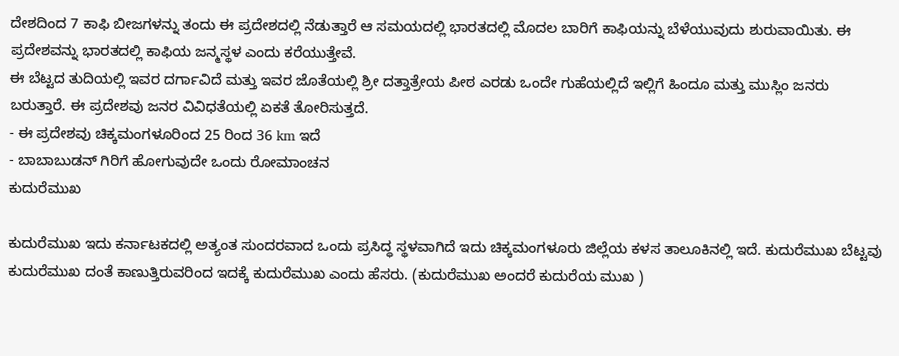ದೇಶದಿಂದ 7 ಕಾಫಿ ಬೀಜಗಳನ್ನು ತಂದು ಈ ಪ್ರದೇಶದಲ್ಲಿ ನೆಡುತ್ತಾರೆ ಆ ಸಮಯದಲ್ಲಿ ಭಾರತದಲ್ಲಿ ಮೊದಲ ಬಾರಿಗೆ ಕಾಫಿಯನ್ನು ಬೆಳೆಯುವುದು ಶುರುವಾಯಿತು. ಈ ಪ್ರದೇಶವನ್ನು ಭಾರತದಲ್ಲಿ ಕಾಫಿಯ ಜನ್ಮಸ್ಥಳ ಎಂದು ಕರೆಯುತ್ತೇವೆ.
ಈ ಬೆಟ್ಟದ ತುದಿಯಲ್ಲಿ ಇವರ ದರ್ಗಾವಿದೆ ಮತ್ತು ಇವರ ಜೊತೆಯಲ್ಲಿ ಶ್ರೀ ದತ್ತಾತ್ರೇಯ ಪೀಠ ಎರಡು ಒಂದೇ ಗುಹೆಯಲ್ಲಿದೆ ಇಲ್ಲಿಗೆ ಹಿಂದೂ ಮತ್ತು ಮುಸ್ಲಿಂ ಜನರು ಬರುತ್ತಾರೆ. ಈ ಪ್ರದೇಶವು ಜನರ ವಿವಿಧತೆಯಲ್ಲಿ ಏಕತೆ ತೋರಿಸುತ್ತದೆ.
- ಈ ಪ್ರದೇಶವು ಚಿಕ್ಕಮಂಗಳೂರಿಂದ 25 ರಿಂದ 36 km ಇದೆ
- ಬಾಬಾಬುಡನ್ ಗಿರಿಗೆ ಹೋಗುವುದೇ ಒಂದು ರೋಮಾಂಚನ
ಕುದುರೆಮುಖ

ಕುದುರೆಮುಖ ಇದು ಕರ್ನಾಟಕದಲ್ಲಿ ಅತ್ಯಂತ ಸುಂದರವಾದ ಒಂದು ಪ್ರಸಿದ್ಧ ಸ್ಥಳವಾಗಿದೆ ಇದು ಚಿಕ್ಕಮಂಗಳೂರು ಜಿಲ್ಲೆಯ ಕಳಸ ತಾಲೂಕಿನಲ್ಲಿ ಇದೆ. ಕುದುರೆಮುಖ ಬೆಟ್ಟವು ಕುದುರೆಮುಖ ದಂತೆ ಕಾಣುತ್ತಿರುವರಿಂದ ಇದಕ್ಕೆ ಕುದುರೆಮುಖ ಎಂದು ಹೆಸರು. (ಕುದುರೆಮುಖ ಅಂದರೆ ಕುದುರೆಯ ಮುಖ )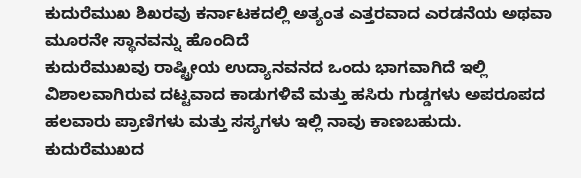ಕುದುರೆಮುಖ ಶಿಖರವು ಕರ್ನಾಟಕದಲ್ಲಿ ಅತ್ಯಂತ ಎತ್ತರವಾದ ಎರಡನೆಯ ಅಥವಾ ಮೂರನೇ ಸ್ಥಾನವನ್ನು ಹೊಂದಿದೆ
ಕುದುರೆಮುಖವು ರಾಷ್ಟ್ರೀಯ ಉದ್ಯಾನವನದ ಒಂದು ಭಾಗವಾಗಿದೆ ಇಲ್ಲಿ ವಿಶಾಲವಾಗಿರುವ ದಟ್ಟವಾದ ಕಾಡುಗಳಿವೆ ಮತ್ತು ಹಸಿರು ಗುಡ್ಡಗಳು ಅಪರೂಪದ ಹಲವಾರು ಪ್ರಾಣಿಗಳು ಮತ್ತು ಸಸ್ಯಗಳು ಇಲ್ಲಿ ನಾವು ಕಾಣಬಹುದು.
ಕುದುರೆಮುಖದ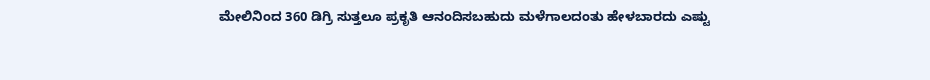ಮೇಲಿನಿಂದ 360 ಡಿಗ್ರಿ ಸುತ್ತಲೂ ಪ್ರಕೃತಿ ಆನಂದಿಸಬಹುದು ಮಳೆಗಾಲದಂತು ಹೇಳಬಾರದು ಎಷ್ಟು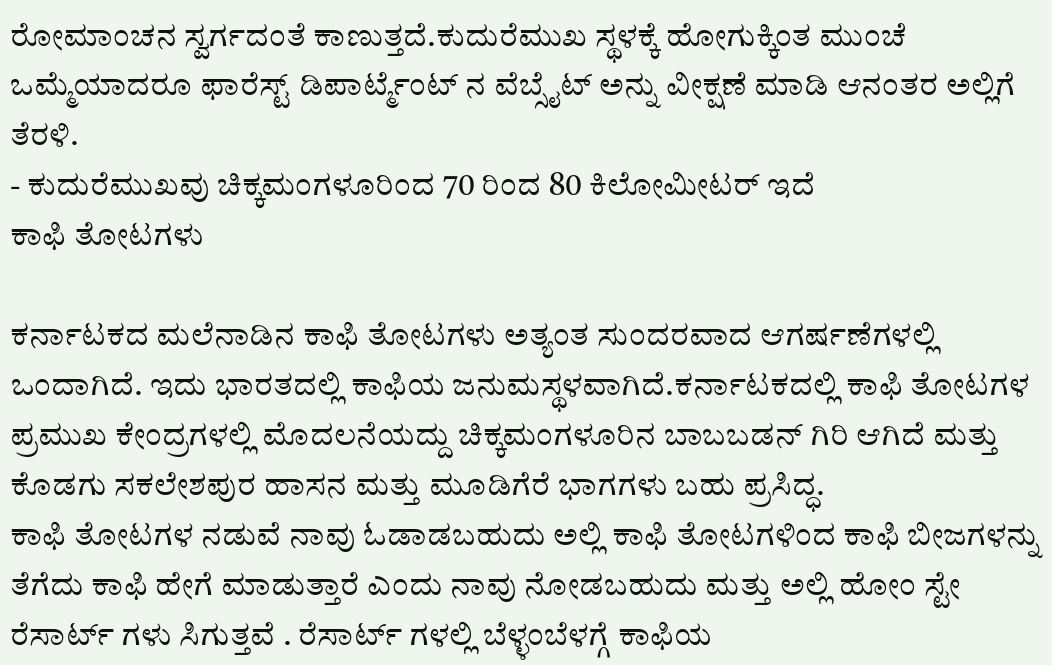ರೋಮಾಂಚನ ಸ್ವರ್ಗದಂತೆ ಕಾಣುತ್ತದೆ.ಕುದುರೆಮುಖ ಸ್ಥಳಕ್ಕೆ ಹೋಗುಕ್ಕಿಂತ ಮುಂಚೆ ಒಮ್ಮೆಯಾದರೂ ಫಾರೆಸ್ಟ್ ಡಿಪಾರ್ಟ್ಮೆಂಟ್ ನ ವೆಬ್ಸೈಟ್ ಅನ್ನು ವೀಕ್ಷಣೆ ಮಾಡಿ ಆನಂತರ ಅಲ್ಲಿಗೆ ತೆರಳಿ.
- ಕುದುರೆಮುಖವು ಚಿಕ್ಕಮಂಗಳೂರಿಂದ 70 ರಿಂದ 80 ಕಿಲೋಮೀಟರ್ ಇದೆ
ಕಾಫಿ ತೋಟಗಳು

ಕರ್ನಾಟಕದ ಮಲೆನಾಡಿನ ಕಾಫಿ ತೋಟಗಳು ಅತ್ಯಂತ ಸುಂದರವಾದ ಆಗರ್ಷಣೆಗಳಲ್ಲಿ ಒಂದಾಗಿದೆ. ಇದು ಭಾರತದಲ್ಲಿ ಕಾಫಿಯ ಜನುಮಸ್ಥಳವಾಗಿದೆ.ಕರ್ನಾಟಕದಲ್ಲಿ ಕಾಫಿ ತೋಟಗಳ ಪ್ರಮುಖ ಕೇಂದ್ರಗಳಲ್ಲಿ ಮೊದಲನೆಯದ್ದು ಚಿಕ್ಕಮಂಗಳೂರಿನ ಬಾಬಬಡನ್ ಗಿರಿ ಆಗಿದೆ ಮತ್ತು ಕೊಡಗು ಸಕಲೇಶಪುರ ಹಾಸನ ಮತ್ತು ಮೂಡಿಗೆರೆ ಭಾಗಗಳು ಬಹು ಪ್ರಸಿದ್ಧ.
ಕಾಫಿ ತೋಟಗಳ ನಡುವೆ ನಾವು ಓಡಾಡಬಹುದು ಅಲ್ಲಿ ಕಾಫಿ ತೋಟಗಳಿಂದ ಕಾಫಿ ಬೀಜಗಳನ್ನು ತೆಗೆದು ಕಾಫಿ ಹೇಗೆ ಮಾಡುತ್ತಾರೆ ಎಂದು ನಾವು ನೋಡಬಹುದು ಮತ್ತು ಅಲ್ಲಿ ಹೋಂ ಸ್ಟೇ ರೆಸಾರ್ಟ್ ಗಳು ಸಿಗುತ್ತವೆ . ರೆಸಾರ್ಟ್ ಗಳಲ್ಲಿ ಬೆಳ್ಳಂಬೆಳಗ್ಗೆ ಕಾಫಿಯ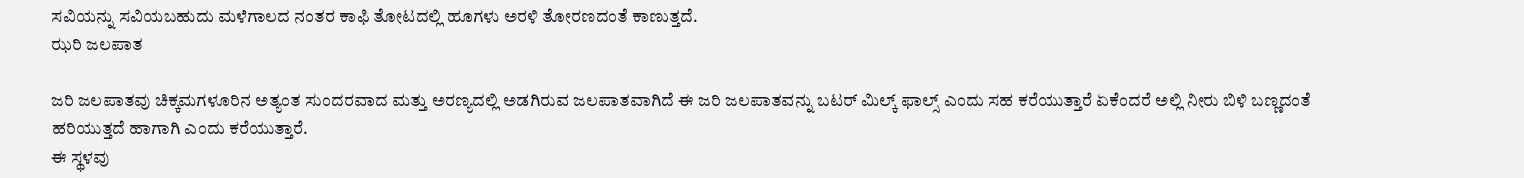ಸವಿಯನ್ನು ಸವಿಯಬಹುದು ಮಳೆಗಾಲದ ನಂತರ ಕಾಫಿ ತೋಟದಲ್ಲಿ ಹೂಗಳು ಅರಳಿ ತೋರಣದಂತೆ ಕಾಣುತ್ತದೆ.
ಝರಿ ಜಲಪಾತ

ಜರಿ ಜಲಪಾತವು ಚಿಕ್ಕಮಗಳೂರಿನ ಅತ್ಯಂತ ಸುಂದರವಾದ ಮತ್ತು ಅರಣ್ಯದಲ್ಲಿ ಅಡಗಿರುವ ಜಲಪಾತವಾಗಿದೆ ಈ ಜರಿ ಜಲಪಾತವನ್ನು ಬಟರ್ ಮಿಲ್ಕ್ ಫಾಲ್ಸ್ ಎಂದು ಸಹ ಕರೆಯುತ್ತಾರೆ ಏಕೆಂದರೆ ಅಲ್ಲಿ ನೀರು ಬಿಳಿ ಬಣ್ಣದಂತೆ ಹರಿಯುತ್ತದೆ ಹಾಗಾಗಿ ಎಂದು ಕರೆಯುತ್ತಾರೆ.
ಈ ಸ್ಥಳವು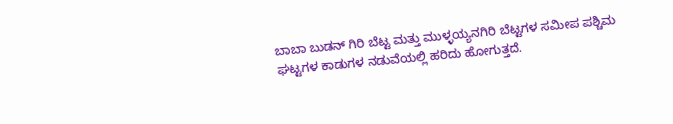ಬಾಬಾ ಬುಡನ್ ಗಿರಿ ಬೆಟ್ಟ ಮತ್ತು ಮುಳ್ಳಯ್ಯನಗಿರಿ ಬೆಟ್ಟಗಳ ಸಮೀಪ ಪಶ್ಚಿಮ ಘಟ್ಟಗಳ ಕಾಡುಗಳ ನಡುವೆಯಲ್ಲಿ ಹರಿದು ಹೋಗುತ್ತದೆ.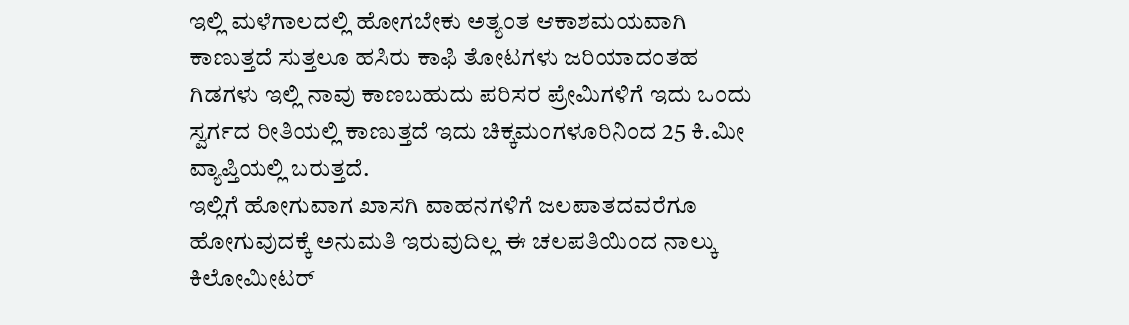ಇಲ್ಲಿ ಮಳೆಗಾಲದಲ್ಲಿ ಹೋಗಬೇಕು ಅತ್ಯಂತ ಆಕಾಶಮಯವಾಗಿ ಕಾಣುತ್ತದೆ ಸುತ್ತಲೂ ಹಸಿರು ಕಾಫಿ ತೋಟಗಳು ಜರಿಯಾದಂತಹ ಗಿಡಗಳು ಇಲ್ಲಿ ನಾವು ಕಾಣಬಹುದು ಪರಿಸರ ಪ್ರೇಮಿಗಳಿಗೆ ಇದು ಒಂದು ಸ್ವರ್ಗದ ರೀತಿಯಲ್ಲಿ ಕಾಣುತ್ತದೆ ಇದು ಚಿಕ್ಕಮಂಗಳೂರಿನಿಂದ 25 ಕಿ.ಮೀ ವ್ಯಾಪ್ತಿಯಲ್ಲಿ ಬರುತ್ತದೆ.
ಇಲ್ಲಿಗೆ ಹೋಗುವಾಗ ಖಾಸಗಿ ವಾಹನಗಳಿಗೆ ಜಲಪಾತದವರೆಗೂ ಹೋಗುವುದಕ್ಕೆ ಅನುಮತಿ ಇರುವುದಿಲ್ಲ ಈ ಚಲಪತಿಯಿಂದ ನಾಲ್ಕು ಕಿಲೋಮೀಟರ್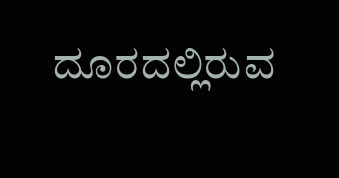ದೂರದಲ್ಲಿರುವ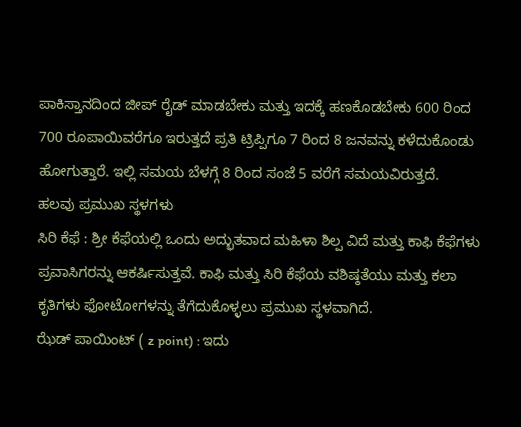ಪಾಕಿಸ್ತಾನದಿಂದ ಜೀಪ್ ರೈಡ್ ಮಾಡಬೇಕು ಮತ್ತು ಇದಕ್ಕೆ ಹಣಕೊಡಬೇಕು 600 ರಿಂದ 700 ರೂಪಾಯಿವರೆಗೂ ಇರುತ್ತದೆ ಪ್ರತಿ ಟ್ರಿಪ್ಪಿಗೂ 7 ರಿಂದ 8 ಜನವನ್ನು ಕಳೆದುಕೊಂಡು ಹೋಗುತ್ತಾರೆ. ಇಲ್ಲಿ ಸಮಯ ಬೆಳಗ್ಗೆ 8 ರಿಂದ ಸಂಜೆ 5 ವರೆಗೆ ಸಮಯವಿರುತ್ತದೆ.
ಹಲವು ಪ್ರಮುಖ ಸ್ಥಳಗಳು
ಸಿರಿ ಕೆಫೆ : ಶ್ರೀ ಕೆಫೆಯಲ್ಲಿ ಒಂದು ಅದ್ಭುತವಾದ ಮಹಿಳಾ ಶಿಲ್ಪ ವಿದೆ ಮತ್ತು ಕಾಫಿ ಕೆಫೆಗಳು ಪ್ರವಾಸಿಗರನ್ನು ಆಕರ್ಷಿಸುತ್ತವೆ. ಕಾಫಿ ಮತ್ತು ಸಿರಿ ಕೆಫೆಯ ವಶಿಷ್ಠತೆಯು ಮತ್ತು ಕಲಾ ಕೃತಿಗಳು ಫೋಟೋಗಳನ್ನು ತೆಗೆದುಕೊಳ್ಳಲು ಪ್ರಮುಖ ಸ್ಥಳವಾಗಿದೆ.
ಝೆಡ್ ಪಾಯಿಂಟ್ ( z point) : ಇದು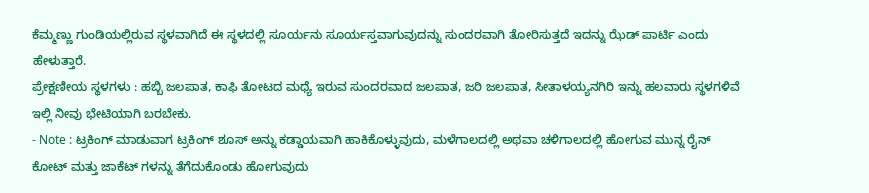ಕೆಮ್ಮಣ್ಣು ಗುಂಡಿಯಲ್ಲಿರುವ ಸ್ಥಳವಾಗಿದೆ ಈ ಸ್ಥಳದಲ್ಲಿ ಸೂರ್ಯನು ಸೂರ್ಯಸ್ತವಾಗುವುದನ್ನು ಸುಂದರವಾಗಿ ತೋರಿಸುತ್ತದೆ ಇದನ್ನು ಝೆಡ್ ಪಾರ್ಟಿ ಎಂದು ಹೇಳುತ್ತಾರೆ.
ಪ್ರೇಕ್ಷಣೀಯ ಸ್ಥಳಗಳು : ಹಬ್ಬಿ ಜಲಪಾತ, ಕಾಫಿ ತೋಟದ ಮಧ್ಯೆ ಇರುವ ಸುಂದರವಾದ ಜಲಪಾತ, ಜರಿ ಜಲಪಾತ, ಸೀತಾಳಯ್ಯನಗಿರಿ ಇನ್ನು ಹಲವಾರು ಸ್ಥಳಗಳಿವೆ ಇಲ್ಲಿ ನೀವು ಭೇಟಿಯಾಗಿ ಬರಬೇಕು.
- Note : ಟ್ರಕಿಂಗ್ ಮಾಡುವಾಗ ಟ್ರಕಿಂಗ್ ಶೂಸ್ ಅನ್ನು ಕಡ್ಡಾಯವಾಗಿ ಹಾಕಿಕೊಳ್ಳುವುದು, ಮಳೆಗಾಲದಲ್ಲಿ ಅಥವಾ ಚಳಿಗಾಲದಲ್ಲಿ ಹೋಗುವ ಮುನ್ನ ರೈನ್ ಕೋಟ್ ಮತ್ತು ಜಾಕೆಟ್ ಗಳನ್ನು ತೆಗೆದುಕೊಂಡು ಹೋಗುವುದು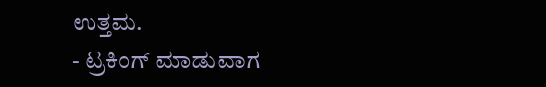ಉತ್ತಮ.
- ಟ್ರಕಿಂಗ್ ಮಾಡುವಾಗ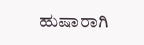ಹುಷಾರಾಗಿ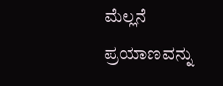ಮೆಲ್ಲನೆ ಪ್ರಯಾಣವನ್ನು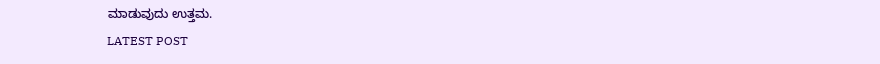ಮಾಡುವುದು ಉತ್ತಮ.
LATEST POST